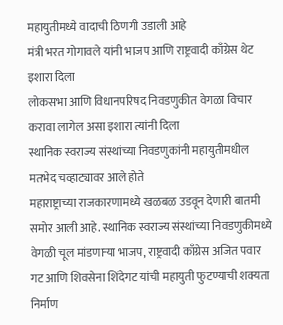महायुतीमध्ये वादाची ठिणगी उडाली आहे
मंत्री भरत गोगावले यांनी भाजप आणि राष्ट्रवादी काँग्रेस थेट इशारा दिला
लोकसभा आणि विधानपरिषद निवडणुकीत वेगळा विचार करावा लागेल असा इशारा त्यांनी दिला
स्थानिक स्वराज्य संस्थांच्या निवडणुकांनी महायुतीमधील मतभेद चव्हाट्यावर आले होते
महाराष्ट्राच्या राजकारणामध्ये खळबळ उडवून देणारी बातमी समोर आली आहे. स्थानिक स्वराज्य संस्थांच्या निवडणुकीमध्ये वेगळी चूल मांडणाऱ्या भाजप, राष्ट्रवादी काँग्रेस अजित पवार गट आणि शिवसेना शिंदेगट यांची महायुती फुटण्याची शक्यता निर्माण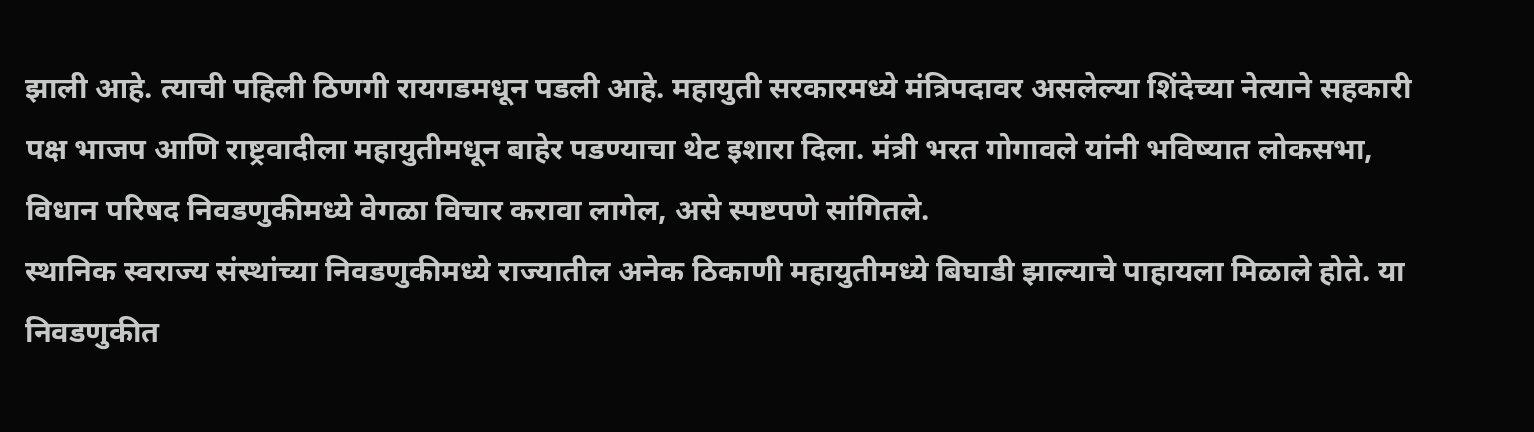झाली आहे. त्याची पहिली ठिणगी रायगडमधून पडली आहे. महायुती सरकारमध्ये मंत्रिपदावर असलेल्या शिंदेच्या नेत्याने सहकारी पक्ष भाजप आणि राष्ट्रवादीला महायुतीमधून बाहेर पडण्याचा थेट इशारा दिला. मंत्री भरत गोगावले यांनी भविष्यात लोकसभा, विधान परिषद निवडणुकीमध्ये वेगळा विचार करावा लागेल, असे स्पष्टपणे सांगितले.
स्थानिक स्वराज्य संस्थांच्या निवडणुकीमध्ये राज्यातील अनेक ठिकाणी महायुतीमध्ये बिघाडी झाल्याचे पाहायला मिळाले होते. या निवडणुकीत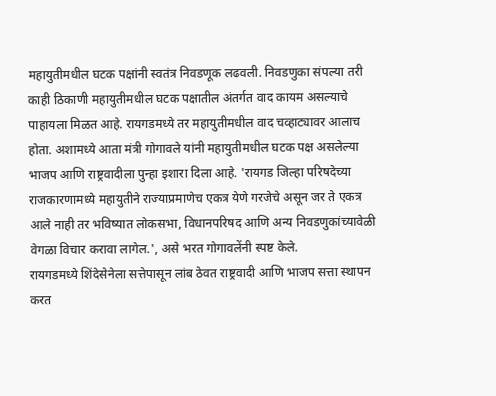महायुतीमधील घटक पक्षांनी स्वतंत्र निवडणूक लढवली. निवडणुका संपल्या तरी काही ठिकाणी महायुतीमधील घटक पक्षातील अंतर्गत वाद कायम असल्याचे पाहायला मिळत आहे. रायगडमध्ये तर महायुतीमधील वाद चव्हाट्यावर आलाच होता. अशामध्ये आता मंत्री गोगावले यांनी महायुतीमधील घटक पक्ष असलेल्या भाजप आणि राष्ट्रवादीला पुन्हा इशारा दिला आहे. 'रायगड जिल्हा परिषदेच्या राजकारणामध्ये महायुतीने राज्याप्रमाणेच एकत्र येणे गरजेचे असून जर ते एकत्र आले नाही तर भविष्यात लोकसभा, विधानपरिषद आणि अन्य निवडणुकांच्यावेळी वेगळा विचार करावा लागेल.', असे भरत गोगावलेंनी स्पष्ट केले.
रायगडमध्ये शिंदेसेनेला सत्तेपासून लांब ठेवत राष्ट्रवादी आणि भाजप सत्ता स्थापन करत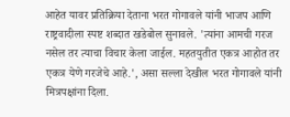आहेत यावर प्रतिक्रिया देताना भरत गोगावले यांनी भाजप आणि राष्ट्रवादीला स्पष्ट शब्दात खडेबोल सुनावले. 'त्यांना आमची गरज नसेल तर त्याचा विचार केला जाईल. महतयुतीत एकत्र आहोत तर एकत्र येणे गरजेचे आहे.', असा सल्ला देखील भरत गोगावले यांनी मित्रपक्षांना दिला.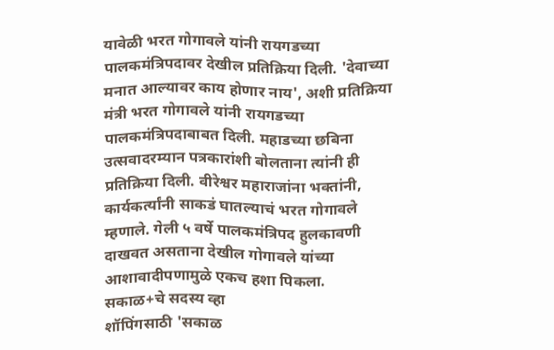यावेळी भरत गोगावले यांनी रायगडच्या पालकमंत्रिपदावर देखील प्रतिक्रिया दिली. 'देवाच्या मनात आल्यावर काय होणार नाय', अशी प्रतिक्रिया मंत्री भरत गोगावले यांनी रायगडच्या पालकमंत्रिपदाबाबत दिली. महाडच्या छबिना उत्सवादरम्यान पत्रकारांशी बोलताना त्यांनी ही प्रतिक्रिया दिली. वीरेश्वर महाराजांना भक्तांनी, कार्यकर्त्यांनी साकडं घातल्याचं भरत गोगावले म्हणाले. गेली ५ वर्षे पालकमंत्रिपद हुलकावणी दाखवत असताना देखील गोगावले यांच्या आशावादीपणामुळे एकच हशा पिकला.
सकाळ+चे सदस्य व्हा
शॉपिंगसाठी 'सकाळ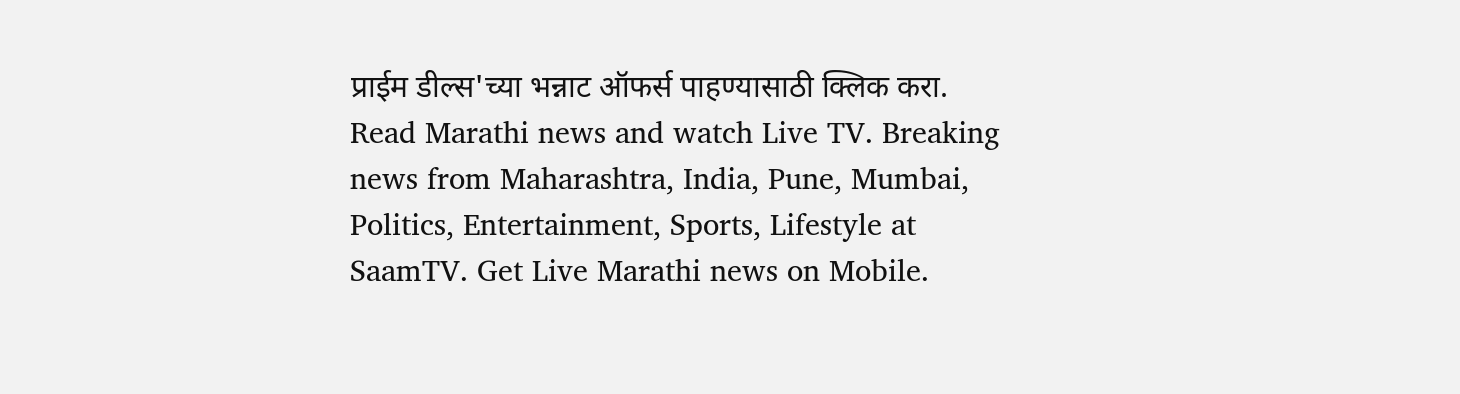प्राईम डील्स'च्या भन्नाट ऑफर्स पाहण्यासाठी क्लिक करा.
Read Marathi news and watch Live TV. Breaking news from Maharashtra, India, Pune, Mumbai, Politics, Entertainment, Sports, Lifestyle at SaamTV. Get Live Marathi news on Mobile.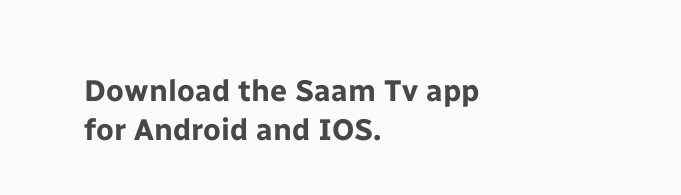Download the Saam Tv app for Android and IOS.